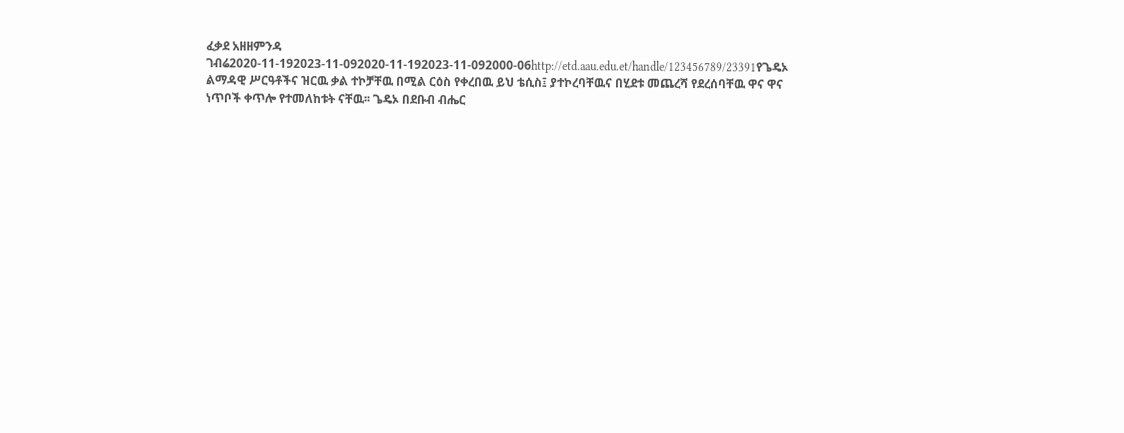ፈቃደ አዘዘምንዳ ገብሬ2020-11-192023-11-092020-11-192023-11-092000-06http://etd.aau.edu.et/handle/123456789/23391የጌዴኦ ልማዳዊ ሥርዓቶችና ዝርዉ ቃል ተኮቻቸዉ በሚል ርዕስ የቀረበዉ ይህ ቴሲስ፤ ያተኮረባቸዉና በሂደቱ መጨረሻ የደረሰባቸዉ ዋና ዋና ነጥቦች ቀጥሎ የተመለከቱት ናቸዉ፡፡ ጌዴኦ በደቡብ ብሔር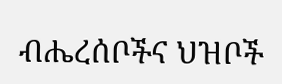ብሔረሰቦችና ህዝቦች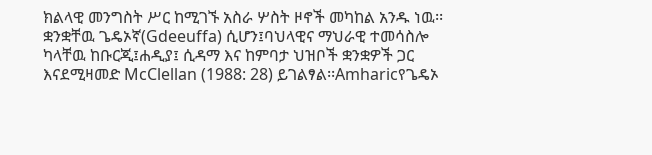ክልላዊ መንግስት ሥር ከሚገኙ አስራ ሦስት ዞኖች መካከል አንዱ ነዉ፡፡ቋንቋቸዉ ጌዴኦኛ(Gdeeuffa) ሲሆን፤ባህላዊና ማህራዊ ተመሳስሎ ካላቸዉ ከቡርጂ፤ሐዲያ፤ ሲዳማ እና ከምባታ ህዝቦች ቋንቋዎች ጋር እናደሚዛመድ McClellan (1988: 28) ይገልፃል፡፡Amharicየጌዴኦ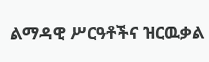ልማዳዊ ሥርዓቶችና ዝርዉቃል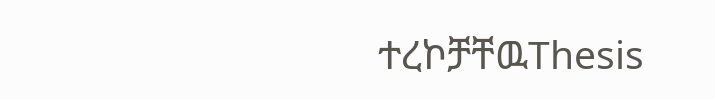ተረኮቻቸዉThesis